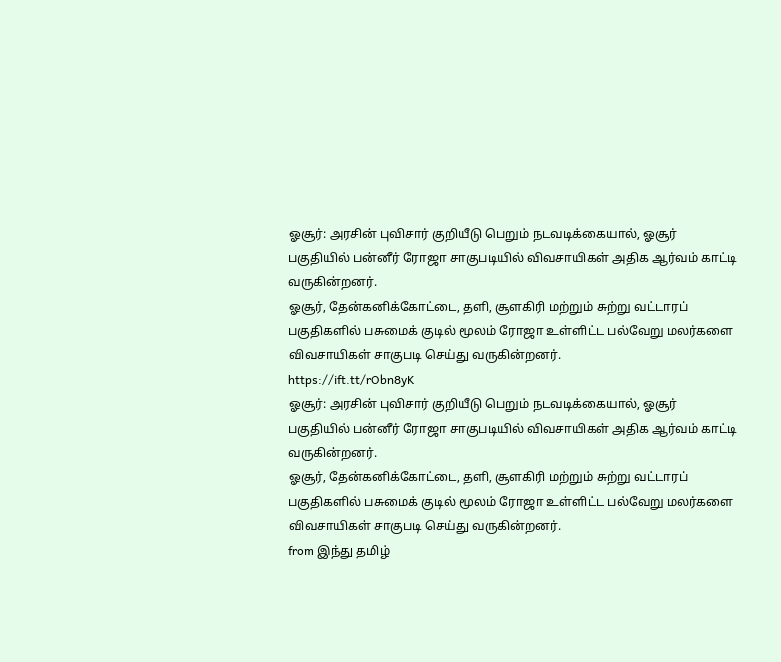ஓசூர்: அரசின் புவிசார் குறியீடு பெறும் நடவடிக்கையால், ஓசூர் பகுதியில் பன்னீர் ரோஜா சாகுபடியில் விவசாயிகள் அதிக ஆர்வம் காட்டி வருகின்றனர்.
ஓசூர், தேன்கனிக்கோட்டை, தளி, சூளகிரி மற்றும் சுற்று வட்டாரப் பகுதிகளில் பசுமைக் குடில் மூலம் ரோஜா உள்ளிட்ட பல்வேறு மலர்களை விவசாயிகள் சாகுபடி செய்து வருகின்றனர்.
https://ift.tt/rObn8yK
ஓசூர்: அரசின் புவிசார் குறியீடு பெறும் நடவடிக்கையால், ஓசூர் பகுதியில் பன்னீர் ரோஜா சாகுபடியில் விவசாயிகள் அதிக ஆர்வம் காட்டி வருகின்றனர்.
ஓசூர், தேன்கனிக்கோட்டை, தளி, சூளகிரி மற்றும் சுற்று வட்டாரப் பகுதிகளில் பசுமைக் குடில் மூலம் ரோஜா உள்ளிட்ட பல்வேறு மலர்களை விவசாயிகள் சாகுபடி செய்து வருகின்றனர்.
from இந்து தமிழ்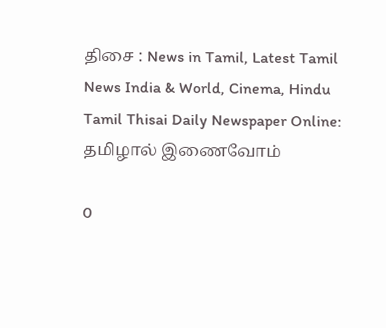திசை : News in Tamil, Latest Tamil News India & World, Cinema, Hindu Tamil Thisai Daily Newspaper Online: தமிழால் இணைவோம்

0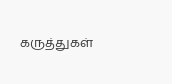கருத்துகள்